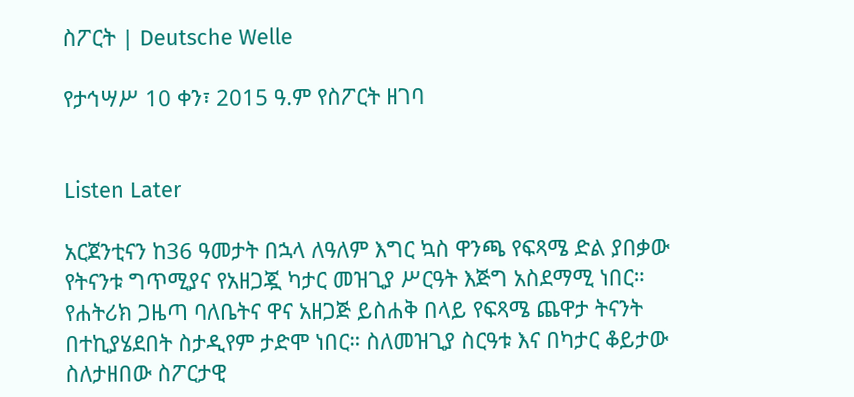ስፖርት | Deutsche Welle

የታኅሣሥ 10 ቀን፣ 2015 ዓ.ም የስፖርት ዘገባ


Listen Later

አርጀንቲናን ከ36 ዓመታት በኋላ ለዓለም እግር ኳስ ዋንጫ የፍጻሜ ድል ያበቃው የትናንቱ ግጥሚያና የአዘጋጇ ካታር መዝጊያ ሥርዓት እጅግ አስደማሚ ነበር። የሐትሪክ ጋዜጣ ባለቤትና ዋና አዘጋጅ ይስሐቅ በላይ የፍጻሜ ጨዋታ ትናንት በተኪያሄደበት ስታዲየም ታድሞ ነበር። ስለመዝጊያ ስርዓቱ እና በካታር ቆይታው ስለታዘበው ስፖርታዊ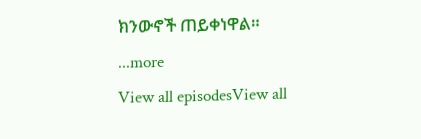ክንውኖች ጠይቀነዋል።
...more
View all episodesView all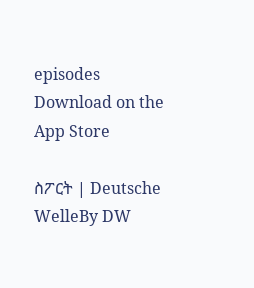episodes
Download on the App Store

ስፖርት | Deutsche WelleBy DW